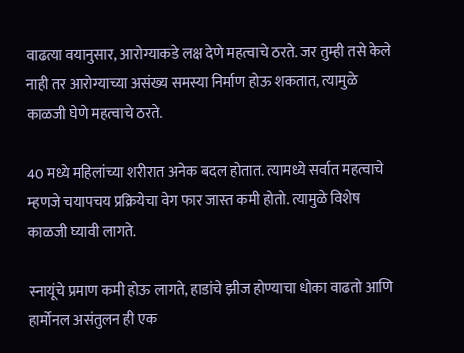वाढत्या वयानुसार, आरोग्याकडे लक्ष देणे महत्वाचे ठरते. जर तुम्ही तसे केले नाही तर आरोग्याच्या असंख्य समस्या निर्माण होऊ शकतात, त्यामुळे काळजी घेणे महत्वाचे ठरते.

40 मध्ये महिलांच्या शरीरात अनेक बदल होतात. त्यामध्ये सर्वात महत्वाचे म्हणजे चयापचय प्रक्रियेचा वेग फार जास्त कमी होतो. त्यामुळे विशेष काळजी घ्यावी लागते.

स्नायूंचे प्रमाण कमी होऊ लागते, हाडांचे झीज होण्याचा धोका वाढतो आणि हार्मोनल असंतुलन ही एक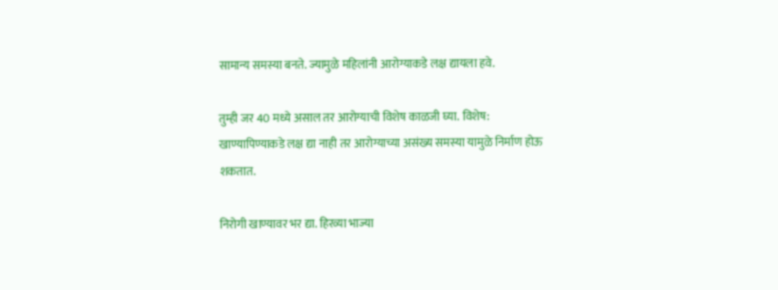सामान्य समस्या बनते. ज्यामुळे महिलांनी आरोग्याकडे लक्ष द्यायला हवे.

तुम्ही जर 40 मध्ये असाल तर आरोग्याची विशेष काळजी घ्या. विशेष: खाण्यापिण्याकडे लक्ष द्या नाही तर आरोग्याच्या असंख्य समस्या यामुळे निर्माण होऊ शकतात.

निरोगी खाण्यावर भर द्या. हिरव्या भाज्या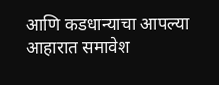आणि कडधान्याचा आपल्या आहारात समावेश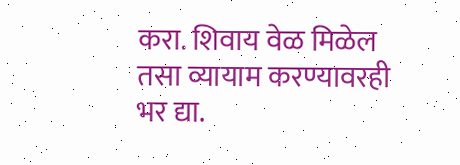करा. शिवाय वेळ मिळेल तसा व्यायाम करण्यावरही भर द्या.